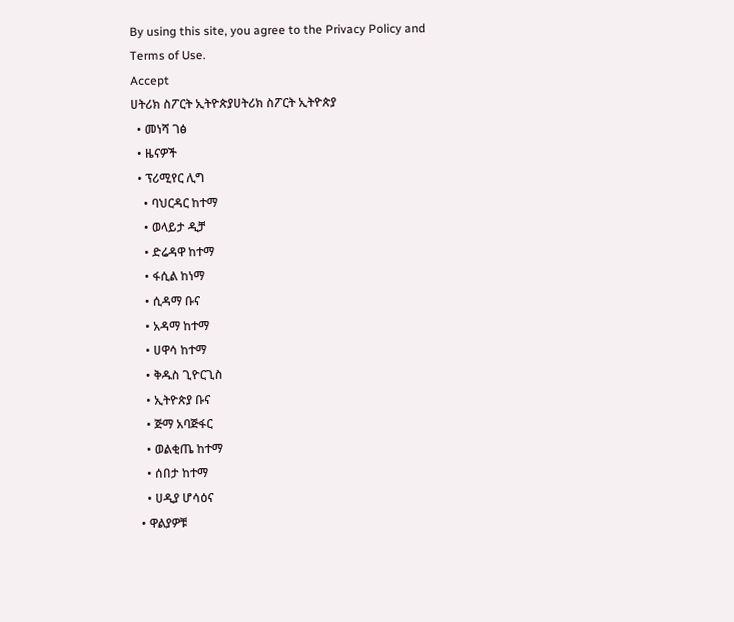By using this site, you agree to the Privacy Policy and Terms of Use.
Accept
ሀትሪክ ስፖርት ኢትዮጵያሀትሪክ ስፖርት ኢትዮጵያ
  • መነሻ ገፅ
  • ዜናዎች
  • ፕሪሚየር ሊግ
    • ባህርዳር ከተማ
    • ወላይታ ዲቻ
    • ድሬዳዋ ከተማ
    • ፋሲል ከነማ
    • ሲዳማ ቡና
    • አዳማ ከተማ
    • ሀዋሳ ከተማ
    • ቅዱስ ጊዮርጊስ
    • ኢትዮጵያ ቡና
    • ጅማ አባጅፋር
    • ወልቂጤ ከተማ
    • ሰበታ ከተማ
    • ሀዲያ ሆሳዕና
  • ዋልያዎቹ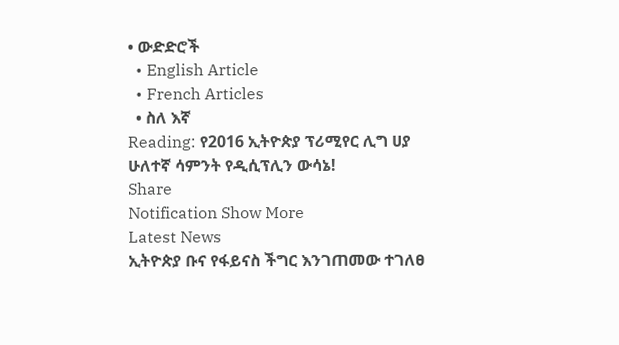• ውድድሮች
  • English Article
  • French Articles
  • ስለ እኛ
Reading: የ2016 ኢትዮጵያ ፕሪሚየር ሊግ ሀያ ሁለተኛ ሳምንት የዲሲፕሊን ውሳኔ!
Share
Notification Show More
Latest News
ኢትዮጵያ ቡና የፋይናስ ችግር እንገጠመው ተገለፀ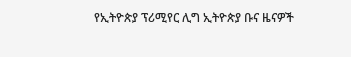የኢትዮጵያ ፕሪሚየር ሊግ ኢትዮጵያ ቡና ዜናዎች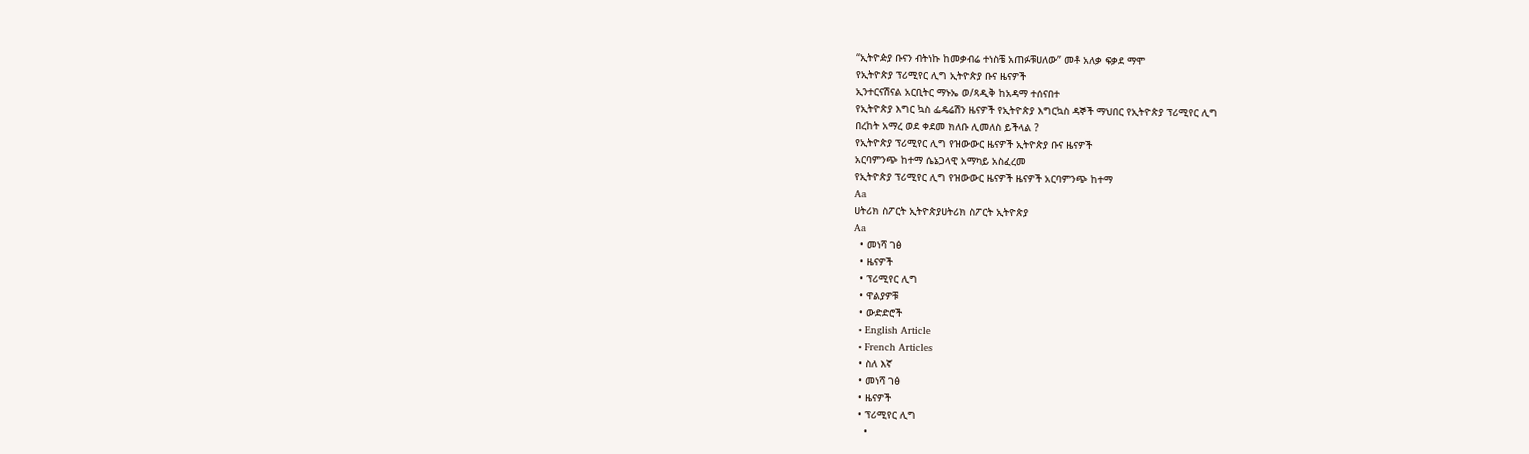“ኢትዮዽያ ቡናን ብትነኩ ከመቃብሬ ተነስቼ አጠፉቹሀለው” መቶ አለቃ ፍቃደ ማሞ
የኢትዮጵያ ፕሪሚየር ሊግ ኢትዮጵያ ቡና ዜናዎች
ኢንተርናሽናል አርቢትር ማኑኤ ወ/ጻዲቅ ከአዳማ ተሰናበተ
የኢትዮጵያ እግር ኳስ ፌዴሬሽን ዜናዎች የኢትዮጵያ እግርኳስ ዳኞች ማህበር የኢትዮጵያ ፕሪሚየር ሊግ
በረከት አማረ ወደ ቀደመ ክለቡ ሊመለስ ይችላል ?
የኢትዮጵያ ፕሪሚየር ሊግ የዝውውር ዜናዎች ኢትዮጵያ ቡና ዜናዎች
አርባምንጭ ከተማ ሴኔጋላዊ አማካይ አስፈረመ
የኢትዮጵያ ፕሪሚየር ሊግ የዝውውር ዜናዎች ዜናዎች አርባምንጭ ከተማ
Aa
ሀትሪክ ስፖርት ኢትዮጵያሀትሪክ ስፖርት ኢትዮጵያ
Aa
  • መነሻ ገፅ
  • ዜናዎች
  • ፕሪሚየር ሊግ
  • ዋልያዎቹ
  • ውድድሮች
  • English Article
  • French Articles
  • ስለ እኛ
  • መነሻ ገፅ
  • ዜናዎች
  • ፕሪሚየር ሊግ
    •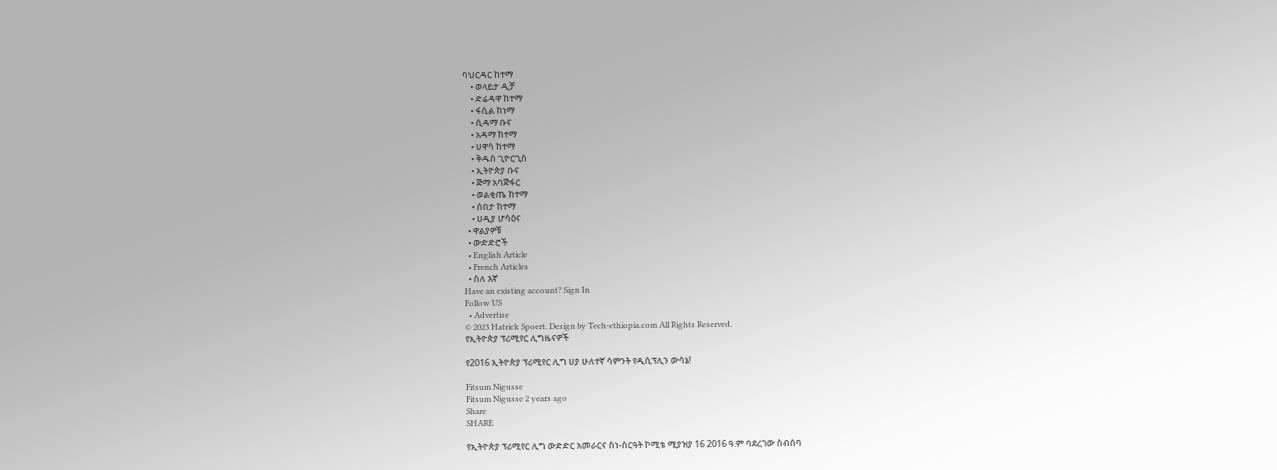ባህርዳር ከተማ
    • ወላይታ ዲቻ
    • ድሬዳዋ ከተማ
    • ፋሲል ከነማ
    • ሲዳማ ቡና
    • አዳማ ከተማ
    • ሀዋሳ ከተማ
    • ቅዱስ ጊዮርጊስ
    • ኢትዮጵያ ቡና
    • ጅማ አባጅፋር
    • ወልቂጤ ከተማ
    • ሰበታ ከተማ
    • ሀዲያ ሆሳዕና
  • ዋልያዎቹ
  • ውድድሮች
  • English Article
  • French Articles
  • ስለ እኛ
Have an existing account? Sign In
Follow US
  • Advertise
© 2023 Hatrick Spoert. Design by Tech-ethiopia.com All Rights Reserved.
የኢትዮጵያ ፕሪሚየር ሊግዜናዎች

የ2016 ኢትዮጵያ ፕሪሚየር ሊግ ሀያ ሁለተኛ ሳምንት የዲሲፕሊን ውሳኔ!

Fitsum Nigusse
Fitsum Nigusse 2 years ago
Share
SHARE

የኢትዮጵያ ፕሪሚየር ሊግ ውድድር አመራርና ስነ-ስርዓት ኮሚቴ ሚያዝያ 16 2016 ዓ.ም ባደረገው ስብሰባ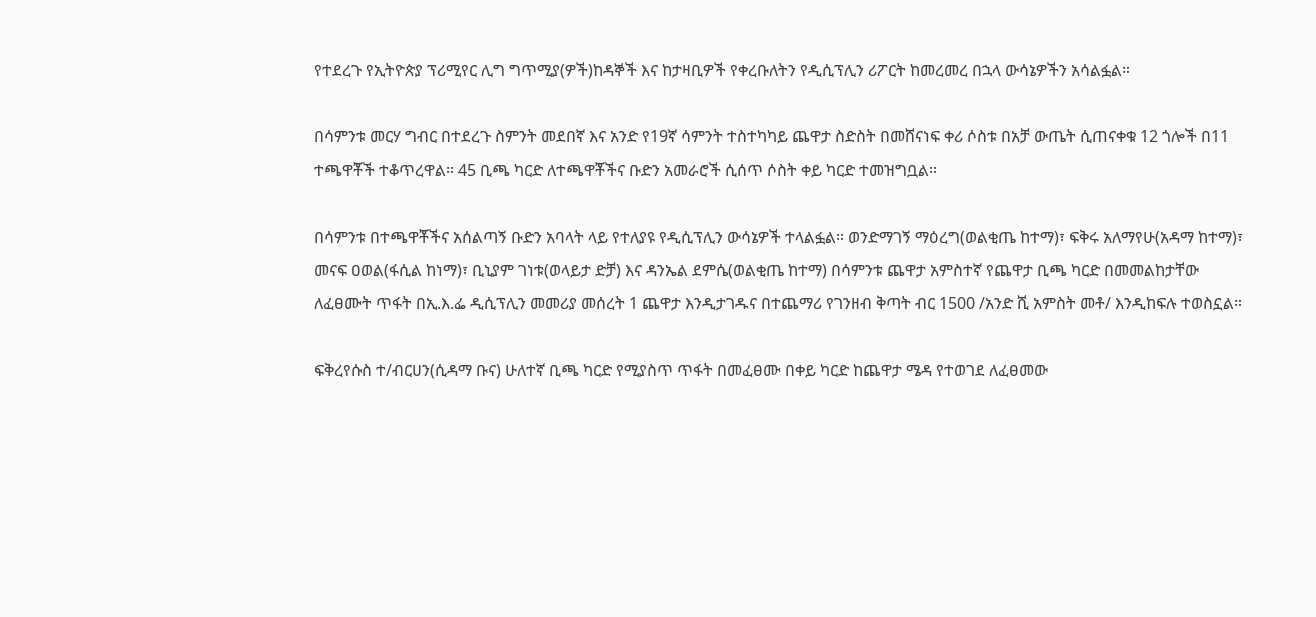የተደረጉ የኢትዮጵያ ፕሪሚየር ሊግ ግጥሚያ(ዎች)ከዳኞች እና ከታዛቢዎች የቀረቡለትን የዲሲፕሊን ሪፖርት ከመረመረ በኋላ ውሳኔዎችን አሳልፏል።

በሳምንቱ መርሃ ግብር በተደረጉ ስምንት መደበኛ እና አንድ የ19ኛ ሳምንት ተስተካካይ ጨዋታ ስድስት በመሸናነፍ ቀሪ ሶስቱ በአቻ ውጤት ሲጠናቀቁ 12 ጎሎች በ11 ተጫዋቾች ተቆጥረዋል። 45 ቢጫ ካርድ ለተጫዋቾችና ቡድን አመራሮች ሲሰጥ ሶስት ቀይ ካርድ ተመዝግቧል።

በሳምንቱ በተጫዋቾችና አሰልጣኝ ቡድን አባላት ላይ የተለያዩ የዲሲፕሊን ውሳኔዎች ተላልፏል። ወንድማገኝ ማዕረግ(ወልቂጤ ከተማ)፣ ፍቅሩ አለማየሁ(አዳማ ከተማ)፣ መናፍ ዐወል(ፋሲል ከነማ)፣ ቢኒያም ገነቱ(ወላይታ ድቻ) እና ዳንኤል ደምሴ(ወልቂጤ ከተማ) በሳምንቱ ጨዋታ አምስተኛ የጨዋታ ቢጫ ካርድ በመመልከታቸው ለፈፀሙት ጥፋት በኢ.እ.ፌ ዲሲፕሊን መመሪያ መሰረት 1 ጨዋታ እንዲታገዱና በተጨማሪ የገንዘብ ቅጣት ብር 1500 /አንድ ሺ አምስት መቶ/ እንዲከፍሉ ተወስኗል።

ፍቅረየሱስ ተ/ብርሀን(ሲዳማ ቡና) ሁለተኛ ቢጫ ካርድ የሚያስጥ ጥፋት በመፈፀሙ በቀይ ካርድ ከጨዋታ ሜዳ የተወገደ ለፈፀመው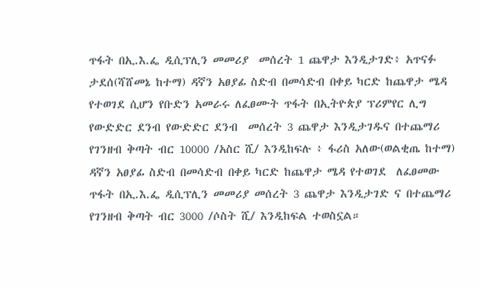ጥፋት በኢ.እ.ፌ ዲሲፕሊን መመሪያ  መሰረት 1 ጨዋታ እንዲታገድ፥ አጥናፉ ታደሰ(ሻሸመኔ ከተማ) ዳኛን አፀያፊ ስድብ በመሳድብ በቀይ ካርድ ከጨዋታ ሜዳ የተወገደ ሲሆን የቡድን አመራሩ ለፈፀሙት ጥፋት በኢትዮጵያ ፕሪምየር ሊግ የውድድር ደንብ የውድድር ደንብ  መሰረት 3 ጨዋታ እንዲታገዱና በተጨማሪ የገንዘብ ቅጣት ብር 10000 /አስር ሺ/ እንዲከፍሉ ፥ ፋሪስ አለው(ወልቂጤ ከተማ) ዳኛን አፀያፊ ስድብ በመሳድብ በቀይ ካርድ ከጨዋታ ሜዳ የተወገደ  ለፈፀመው ጥፋት በኢ.እ.ፌ ዲሲፕሊን መመሪያ መሰረት 3 ጨዋታ እንዲታገድ ና በተጨማሪ የገንዘብ ቅጣት ብር 3000 /ሶስት ሺ/ እንዲከፍል ተወስኗል።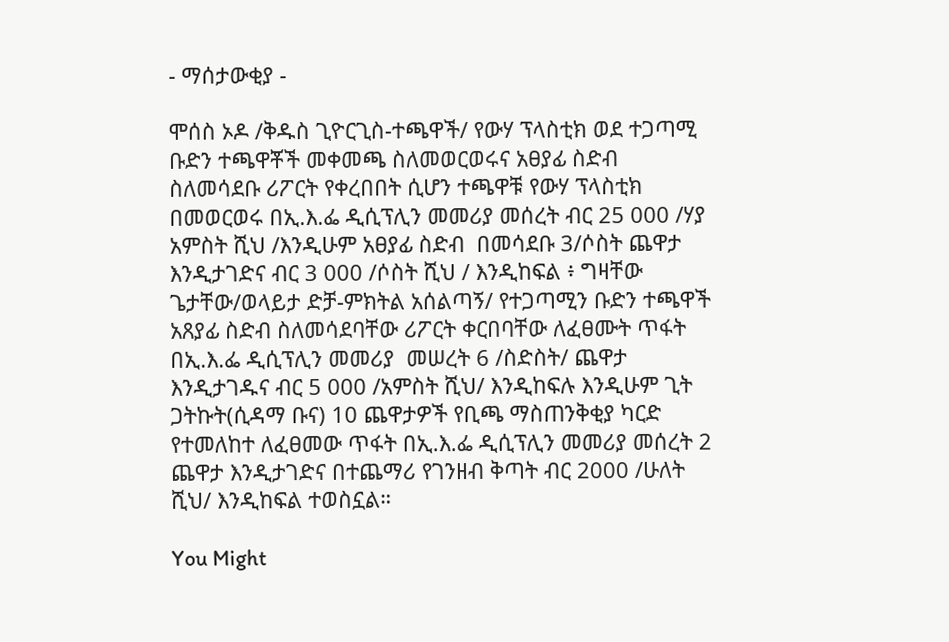- ማሰታውቂያ -

ሞሰስ ኦዶ /ቅዱስ ጊዮርጊስ-ተጫዋች/ የውሃ ፕላስቲክ ወደ ተጋጣሚ ቡድን ተጫዋቾች መቀመጫ ስለመወርወሩና አፀያፊ ስድብ ስለመሳደቡ ሪፖርት የቀረበበት ሲሆን ተጫዋቹ የውሃ ፕላስቲክ በመወርወሩ በኢ.እ.ፌ ዲሲፕሊን መመሪያ መሰረት ብር 25 000 /ሃያ አምስት ሺህ /እንዲሁም አፀያፊ ስድብ  በመሳደቡ 3/ሶስት ጨዋታ እንዲታገድና ብር 3 000 /ሶስት ሺህ / እንዲከፍል ፥ ግዛቸው ጌታቸው/ወላይታ ድቻ-ምክትል አሰልጣኝ/ የተጋጣሚን ቡድን ተጫዋች አጸያፊ ስድብ ስለመሳደባቸው ሪፖርት ቀርበባቸው ለፈፀሙት ጥፋት በኢ.እ.ፌ ዲሲፕሊን መመሪያ  መሠረት 6 /ስድስት/ ጨዋታ እንዲታገዱና ብር 5 000 /አምስት ሺህ/ እንዲከፍሉ እንዲሁም ጊት ጋትኩት(ሲዳማ ቡና) 10 ጨዋታዎች የቢጫ ማስጠንቅቂያ ካርድ የተመለከተ ለፈፀመው ጥፋት በኢ.እ.ፌ ዲሲፕሊን መመሪያ መሰረት 2 ጨዋታ እንዲታገድና በተጨማሪ የገንዘብ ቅጣት ብር 2000 /ሁለት ሺህ/ እንዲከፍል ተወስኗል።

You Might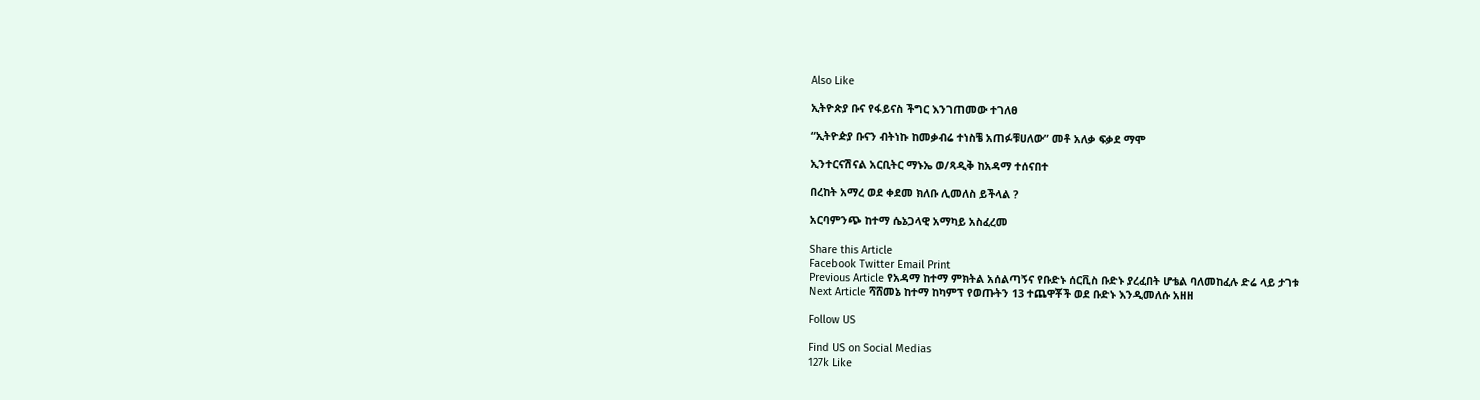Also Like

ኢትዮጵያ ቡና የፋይናስ ችግር እንገጠመው ተገለፀ

“ኢትዮዽያ ቡናን ብትነኩ ከመቃብሬ ተነስቼ አጠፉቹሀለው” መቶ አለቃ ፍቃደ ማሞ

ኢንተርናሽናል አርቢትር ማኑኤ ወ/ጻዲቅ ከአዳማ ተሰናበተ

በረከት አማረ ወደ ቀደመ ክለቡ ሊመለስ ይችላል ?

አርባምንጭ ከተማ ሴኔጋላዊ አማካይ አስፈረመ

Share this Article
Facebook Twitter Email Print
Previous Article የአዳማ ከተማ ምክትል አሰልጣኝና የቡድኑ ሰርቪስ ቡድኑ ያረፈበት ሆቴል ባለመከፈሉ ድሬ ላይ ታገቱ
Next Article ሻሸመኔ ከተማ ከካምፕ የወጡትን 13 ተጨዋቾች ወደ ቡድኑ እንዲመለሱ አዘዘ

Follow US

Find US on Social Medias
127k Like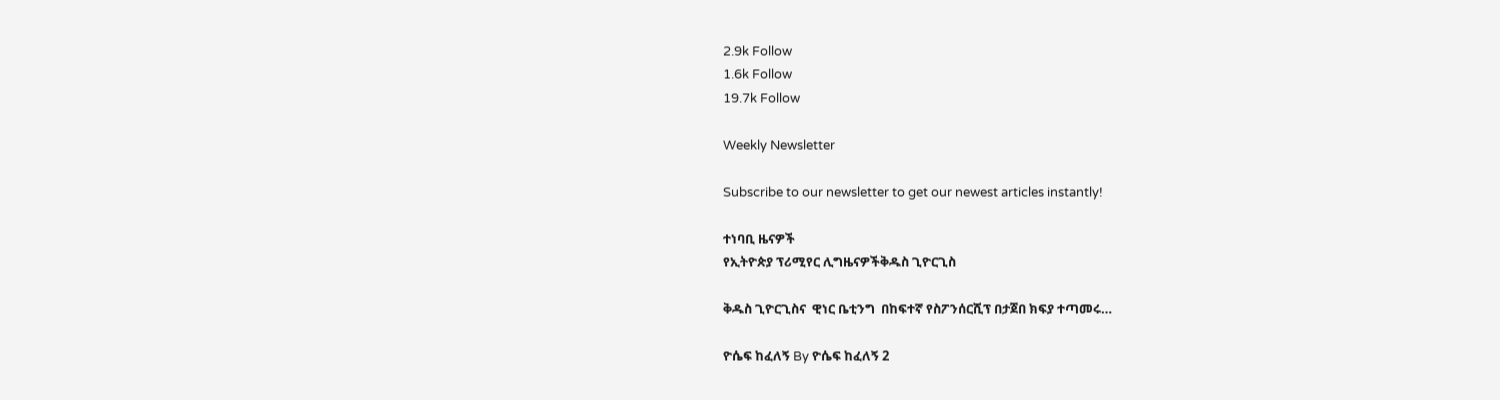2.9k Follow
1.6k Follow
19.7k Follow

Weekly Newsletter

Subscribe to our newsletter to get our newest articles instantly!

ተነባቢ ዜናዎች
የኢትዮጵያ ፕሪሚየር ሊግዜናዎችቅዱስ ጊዮርጊስ

ቅዱስ ጊዮርጊስና  ዊነር ቤቲንግ  በከፍተኛ የስፖንሰርሺፕ በታጀበ ክፍያ ተጣመሩ…

ዮሴፍ ከፈለኝ By ዮሴፍ ከፈለኝ 2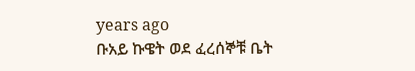years ago
ቡአይ ኩዌት ወደ ፈረሰኞቹ ቤት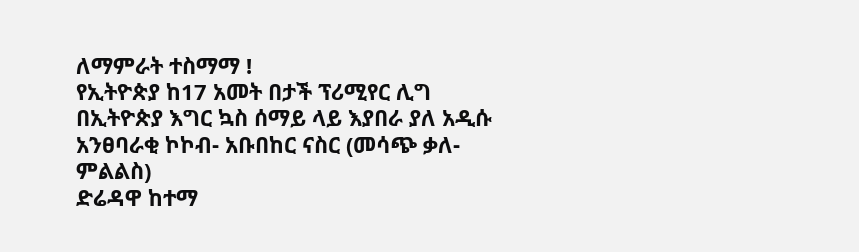ለማምራት ተስማማ !
የኢትዮጵያ ከ17 አመት በታች ፕሪሚየር ሊግ
በኢትዮጵያ እግር ኳስ ሰማይ ላይ እያበራ ያለ አዲሱ አንፀባራቂ ኮኮብ- አቡበከር ናስር (መሳጭ ቃለ- ምልልስ)
ድሬዳዋ ከተማ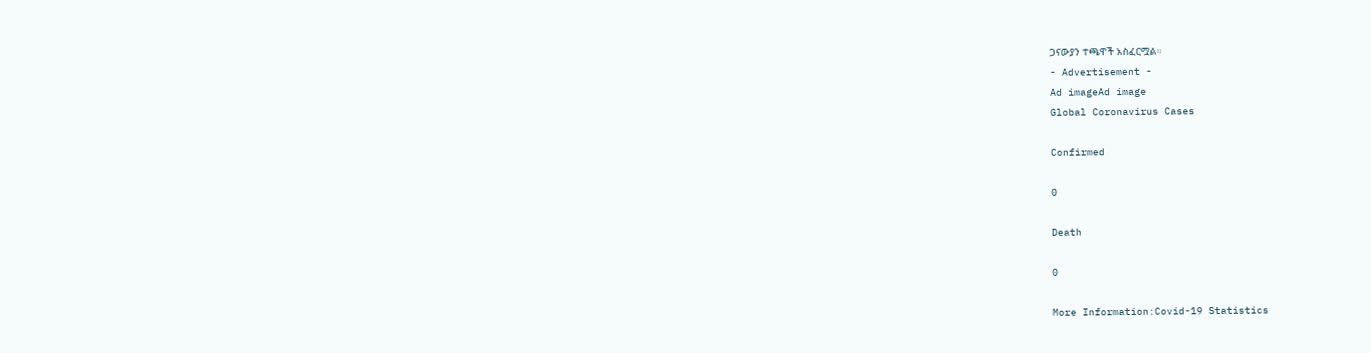ጋናውያን ተጫዋች አስፈርሟል።
- Advertisement -
Ad imageAd image
Global Coronavirus Cases

Confirmed

0

Death

0

More Information:Covid-19 Statistics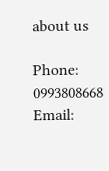about us

Phone: 0993808668 Email: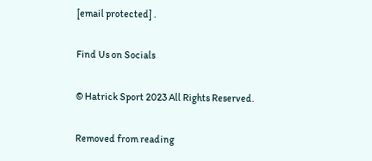[email protected] .

Find Us on Socials

© Hatrick Sport 2023 All Rights Reserved.

Removed from reading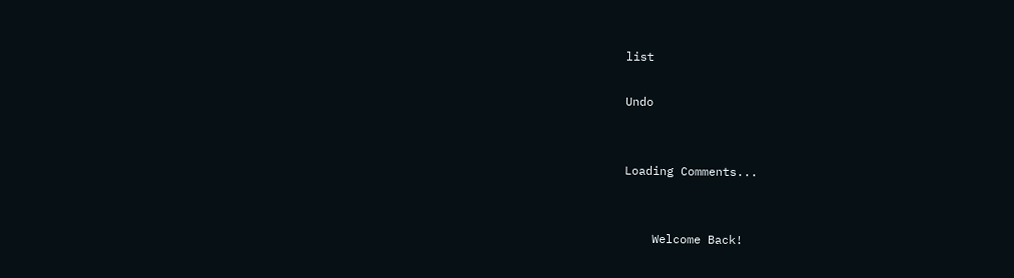list

Undo


Loading Comments...


    Welcome Back!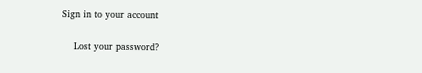Sign in to your account

    Lost your password?